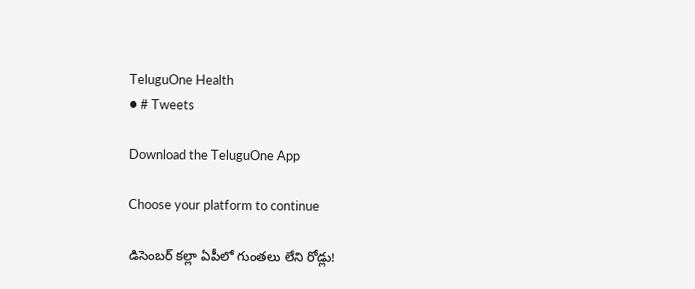TeluguOne Health
● # Tweets

Download the TeluguOne App

Choose your platform to continue

డిసెంబర్ కల్లా ఏపీలో గుంతలు లేని రోడ్లు!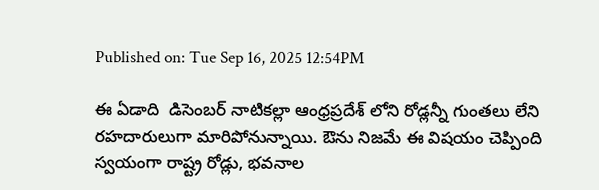Published on: Tue Sep 16, 2025 12:54PM

ఈ ఏడాది  డిసెంబర్ నాటికల్లా ఆంధ్రప్రదేశ్ లోని రోడ్లన్నీ గుంతలు లేని రహదారులుగా మారిపోనున్నాయి. ఔను నిజమే ఈ విషయం చెప్పింది స్వయంగా రాష్ట్ర రోడ్లు, భవనాల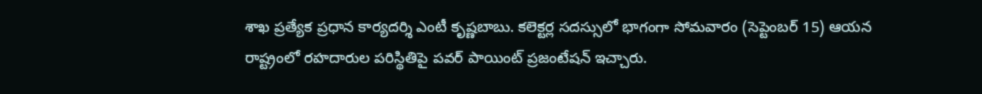శాఖ ప్రత్యేక ప్రధాన కార్యదర్శి ఎంటీ కృష్ణబాబు. కలెక్టర్ల సదస్సులో భాగంగా సోమవారం (సెప్టెంబర్ 15) ఆయన రాష్ట్రంలో రహదారుల పరిస్థితిపై పవర్ పాయింట్ ప్రజంటేషన్ ఇచ్చారు.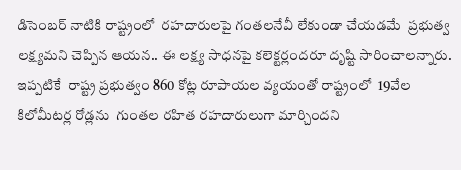డిసెంబర్ నాటికి రాష్ట్రంలో  రహదారులపై గంతలనేవీ లేకుండా చేయడమే  ప్రభుత్వ లక్ష్యమని చెప్పిన ఆయన.. ఈ లక్ష్య సాధనపై కలెక్టర్లందరూ దృష్టి సారించాలన్నారు. ఇప్ప‌టికే  రాష్ట్ర ప్రభుత్వం 860 కోట్ల రూపాయల వ్యయంతో రాష్ట్రంలో  19వేల కిలోమీట‌ర్ల రోడ్ల‌ను  గుంత‌ల ర‌హిత ర‌హ‌దారులుగా మార్చింద‌ని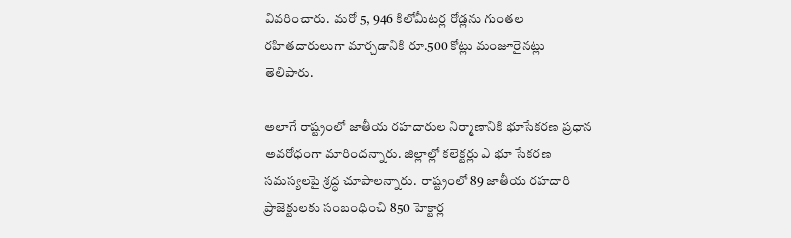వివరించారు.  మ‌రో 5, 946 కిలోమీట‌ర్ల రోడ్ల‌ను గుంత‌ల ర‌హిత‌దారులుగా మార్చ‌డానికి రూ.500 కోట్లు మంజూరైనట్లు తెలిపారు.

అలాగే రాష్ట్రంలో జాతీయ ర‌హ‌దారుల నిర్మాణానికి భూసేక‌ర‌ణ ప్ర‌ధాన అవ‌రోధంగా మారింద‌న్నారు. జిల్లాల్లో క‌లెక్ట‌ర్లు ఎ భూ సేక‌ర‌ణ స‌మ‌స్య‌లపై శ్రద్ధ చూపాలన్నారు.  రాష్ట్రంలో 89 జాతీయ ర‌హ‌దారి ప్రాజెక్టుల‌కు సంబంధించి 850 హెక్టార్ల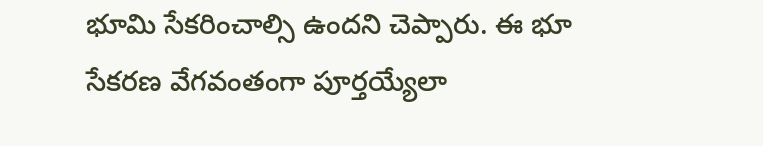భూమి సేక‌రించాల్సి ఉంద‌ని చెప్పారు. ఈ భూ సేక‌ర‌ణ వేగ‌వంతంగా పూర్త‌య్యేలా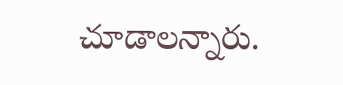చూడాల‌న్నారు.